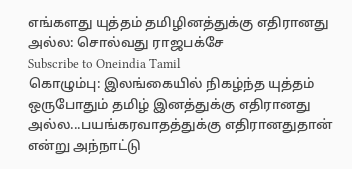எங்களது யுத்தம் தமிழினத்துக்கு எதிரானது அல்ல: சொல்வது ராஜபக்சே
Subscribe to Oneindia Tamil
கொழும்பு: இலங்கையில் நிகழ்ந்த யுத்தம் ஒருபோதும் தமிழ் இனத்துக்கு எதிரானது அல்ல...பயங்கரவாதத்துக்கு எதிரானதுதான் என்று அந்நாட்டு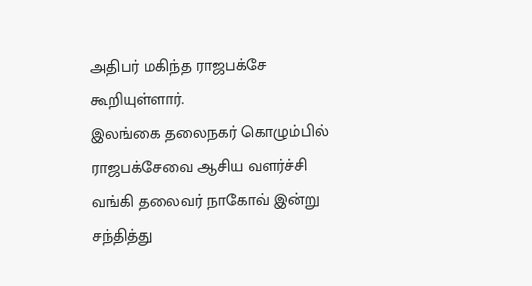அதிபர் மகிந்த ராஜபக்சே கூறியுள்ளார்.
இலங்கை தலைநகர் கொழும்பில் ராஜபக்சேவை ஆசிய வளர்ச்சி வங்கி தலைவர் நாகோவ் இன்று சந்தித்து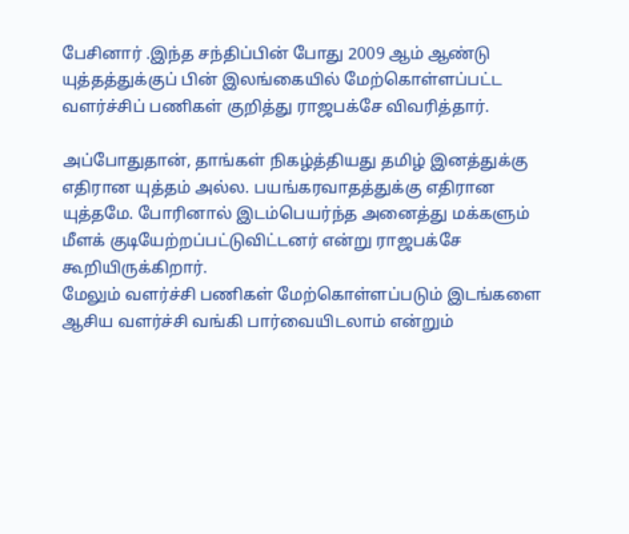பேசினார் .இந்த சந்திப்பின் போது 2009 ஆம் ஆண்டு யுத்தத்துக்குப் பின் இலங்கையில் மேற்கொள்ளப்பட்ட வளர்ச்சிப் பணிகள் குறித்து ராஜபக்சே விவரித்தார்.

அப்போதுதான், தாங்கள் நிகழ்த்தியது தமிழ் இனத்துக்கு எதிரான யுத்தம் அல்ல. பயங்கரவாதத்துக்கு எதிரான யுத்தமே. போரினால் இடம்பெயர்ந்த அனைத்து மக்களும் மீளக் குடியேற்றப்பட்டுவிட்டனர் என்று ராஜபக்சே கூறியிருக்கிறார்.
மேலும் வளர்ச்சி பணிகள் மேற்கொள்ளப்படும் இடங்களை ஆசிய வளர்ச்சி வங்கி பார்வையிடலாம் என்றும்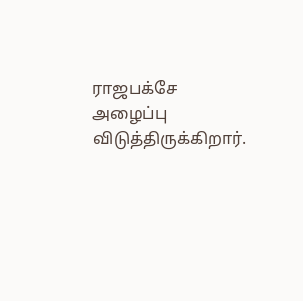ராஜபக்சே அழைப்பு விடுத்திருக்கிறார்.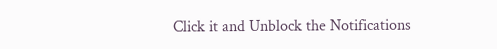Click it and Unblock the Notifications